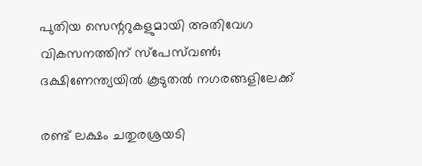പുതിയ സെന്ററുകളുമായി അതിവേഗ വികസനത്തിന് സ്‌പേസ്‌വണ്‍; ദക്ഷിണേന്ത്യയില്‍ കൂടുതല്‍ നഗരങ്ങളിലേക്ക്

രണ്ട് ലക്ഷം ചതുരശ്രയടി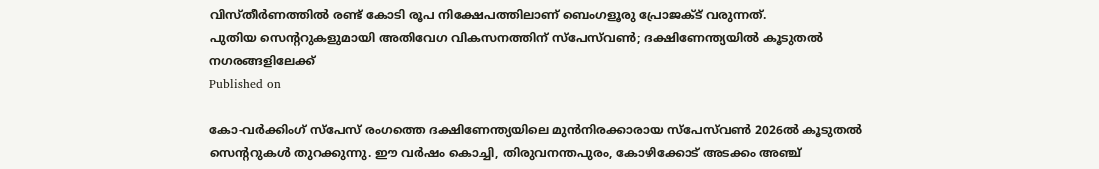വിസ്തീര്‍ണത്തില്‍ രണ്ട് കോടി രൂപ നിക്ഷേപത്തിലാണ് ബെംഗളൂരു പ്രോജക്ട് വരുന്നത്.
പുതിയ സെന്ററുകളുമായി അതിവേഗ വികസനത്തിന് സ്‌പേസ്‌വണ്‍; ദക്ഷിണേന്ത്യയില്‍ കൂടുതല്‍ നഗരങ്ങളിലേക്ക്
Published on

കോ-വര്‍ക്കിംഗ് സ്‌പേസ് രംഗത്തെ ദക്ഷിണേന്ത്യയിലെ മുന്‍നിരക്കാരായ സ്‌പേസ്‌വണ്‍ 2026ല്‍ കൂടുതല്‍ സെന്ററുകള്‍ തുറക്കുന്നു. ഈ വര്‍ഷം കൊച്ചി, തിരുവനന്തപുരം, കോഴിക്കോട് അടക്കം അഞ്ച്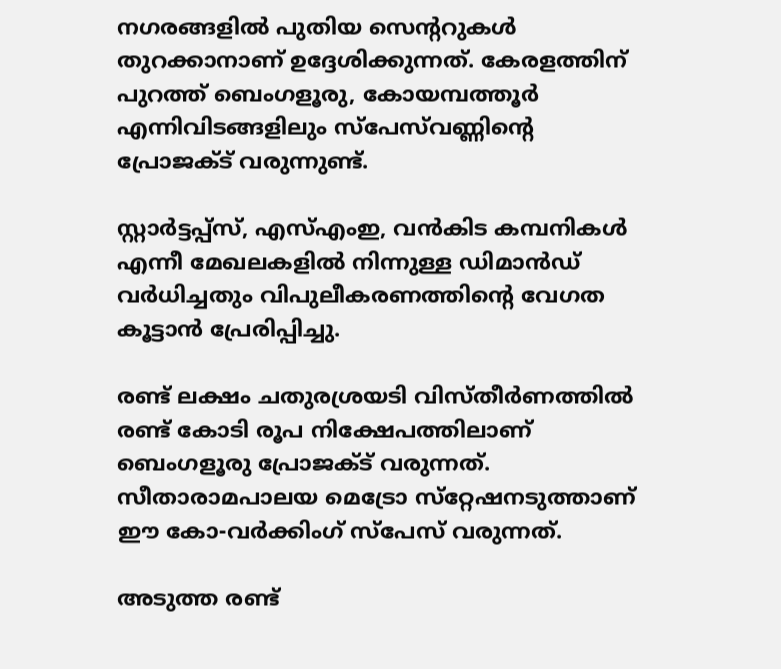നഗരങ്ങളില്‍ പുതിയ സെന്ററുകള്‍ തുറക്കാനാണ് ഉദ്ദേശിക്കുന്നത്. കേരളത്തിന് പുറത്ത് ബെംഗളൂരു, കോയമ്പത്തൂര്‍ എന്നിവിടങ്ങളിലും സ്‌പേസ്‌വണ്ണിന്റെ പ്രോജക്ട് വരുന്നുണ്ട്.

സ്റ്റാര്‍ട്ടപ്പ്‌സ്, എസ്എംഇ, വന്‍കിട കമ്പനികള്‍ എന്നീ മേഖലകളില്‍ നിന്നുള്ള ഡിമാന്‍ഡ് വര്‍ധിച്ചതും വിപുലീകരണത്തിന്റെ വേഗത കൂട്ടാന്‍ പ്രേരിപ്പിച്ചു.

രണ്ട് ലക്ഷം ചതുരശ്രയടി വിസ്തീര്‍ണത്തില്‍ രണ്ട് കോടി രൂപ നിക്ഷേപത്തിലാണ് ബെംഗളൂരു പ്രോജക്ട് വരുന്നത്. സീതാരാമപാലയ മെട്രോ സ്‌റ്റേഷനടുത്താണ് ഈ കോ-വര്‍ക്കിംഗ് സ്‌പേസ് വരുന്നത്.

അടുത്ത രണ്ട്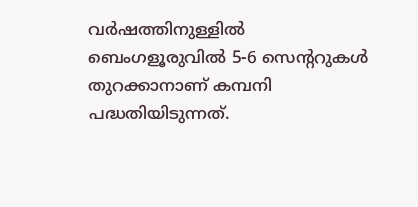വര്‍ഷത്തിനുള്ളില്‍ ബെംഗളൂരുവില്‍ 5-6 സെന്ററുകള്‍ തുറക്കാനാണ് കമ്പനി പദ്ധതിയിടുന്നത്.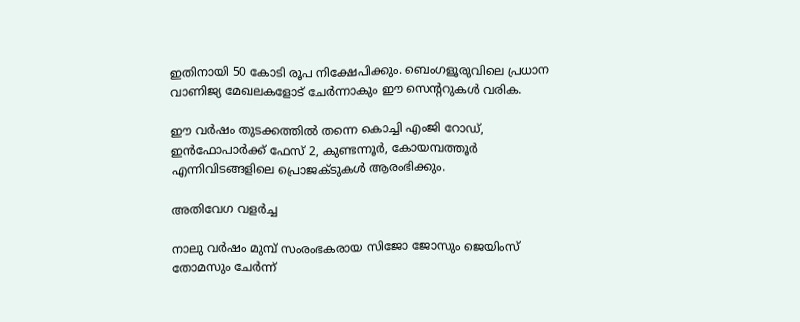ഇതിനായി 50 കോടി രൂപ നിക്ഷേപിക്കും. ബെംഗളൂരുവിലെ പ്രധാന വാണിജ്യ മേഖലകളോട് ചേര്‍ന്നാകും ഈ സെന്ററുകള്‍ വരിക.

ഈ വര്‍ഷം തുടക്കത്തില്‍ തന്നെ കൊച്ചി എംജി റോഡ്, ഇന്‍ഫോപാര്‍ക്ക് ഫേസ് 2, കുണ്ടന്നൂര്‍, കോയമ്പത്തൂര്‍ എന്നിവിടങ്ങളിലെ പ്രൊജക്ടുകള്‍ ആരംഭിക്കും.

അതിവേഗ വളര്‍ച്ച

നാലു വര്‍ഷം മുമ്പ് സംരംഭകരായ സിജോ ജോസും ജെയിംസ് തോമസും ചേര്‍ന്ന്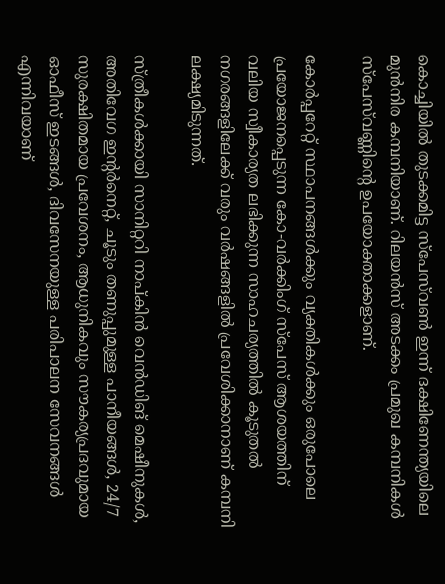കൊച്ചിയില്‍ തുടക്കമിട്ട സ്‌പേസ്‌വണ്‍ ഇന്ന് ദക്ഷിണേന്ത്യയിലെ മുന്‍നിര കമ്പനിയാണ്. റിലയന്‍സ് അടക്കം പ്രമുഖ കമ്പനികള്‍ സ്‌പേസ്‌വണ്ണിന്റെ ഉപയോക്താക്കളാണ്.

കോര്‍പ്പറേറ്റ് സ്ഥാപനങ്ങള്‍ക്കും വ്യക്തികള്‍ക്കും ഒരുപോലെ പ്രയോജനപ്പെടുന്ന കോ-വര്‍ക്കിംഗ് സ്പേസ് ആശയത്തിന് വലിയ സ്വീകാര്യത ലഭിക്കുന്ന സാഹചര്യത്തില്‍ കൂടുതല്‍ നഗരങ്ങളിലേക്ക് വരും വര്‍ഷങ്ങളില്‍ പ്രവേശിക്കാനാണ് കമ്പനി ലക്ഷ്യമിടുന്നത്.

സ്ത്രീകള്‍ക്കായി സാനിറ്ററി നാപ്കിന്‍ വെന്‍ഡിങ് മെഷീനുകള്‍, അതിവേഗ ഇന്റര്‍നെറ്റ്, ചൂടും തണുപ്പുമുള്ള പാനീയങ്ങള്‍, 24/7 സുരക്ഷിതമായ പ്രവേശനം, ആധുനികവും സൗകര്യപ്രദവുമായ ഓഫീസ് ഇടങ്ങള്‍, ദിവസേനയുള്ള പരിപാലന സേവനങ്ങള്‍ എന്നിവയാണ്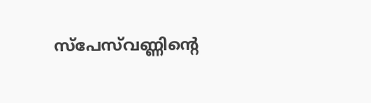സ്‌പേസ്‌വണ്ണിന്റെ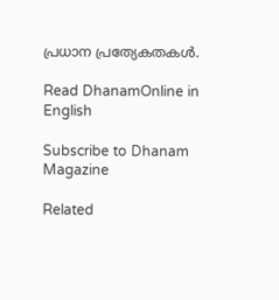പ്രധാന പ്രത്യേകതകള്‍.

Read DhanamOnline in English

Subscribe to Dhanam Magazine

Related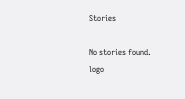Stories

No stories found.
logo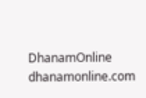DhanamOnline
dhanamonline.com